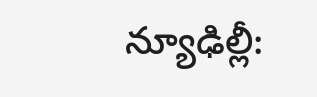న్యూఢిల్లీ: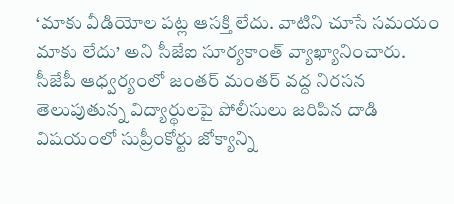‘మాకు వీడియోల పట్ల ఆసక్తి లేదు. వాటిని చూసే సమయం మాకు లేదు’ అని సీజేఐ సూర్యకాంత్ వ్యాఖ్యానించారు. సీజేపీ ఆధ్వర్యంలో జంతర్ మంతర్ వద్ద నిరసన తెలుపుతున్న విద్యార్థులపై పోలీసులు జరిపిన దాడి విషయంలో సుప్రీంకోర్టు జోక్యాన్ని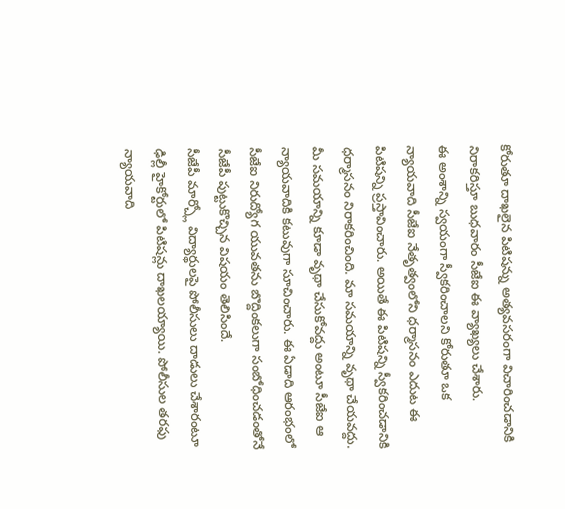కోరుతూ దాఖలైన పిటిషన్ను అత్యవసరంగా విచారించడానికి నిరాకరిస్తూ బుధవారం సీజేఐ ఈ వ్యాఖ్యలు చేశారు.
ఈ అంశాన్ని స్వయంగా స్వీకరించాలని కోరుతూ ఒక న్యాయవాది సీజేఐ నేతృత్వంలోని ధర్మాసనం ఎదుట ఈ పిటిషన్ని ప్రస్తావించారు. అయితే ఈ పిటిషన్ని స్వీకరించడానికి ధర్మాసనం నిరాకరించింది. మా సమయాన్ని వృథా చేయవద్దు. మీ సమయాన్ని కూడా వృథా చేసుకోవద్దు అంటూ సీజేఐ ఆ న్యాయవాదికి కటువుగా సూచించారు. ఈ ఏడాది ఆరంభంలో సీజేఐ నిరుద్యోగ యువతను బొద్దింకలుగా సంబోధించడంతోనే సీజేపీ పుట్టుకొచ్చిన విషయం తెలిసిందే.
సీజేపీ మార్చ్లో విద్యార్థులపై పోలీసులు దాడులు చేశారంటూ ఢిల్లీ హైకోర్టులో పిటిషన్లు దాఖలయ్యాయి. పోలీసుల తరఫు న్యాయవాది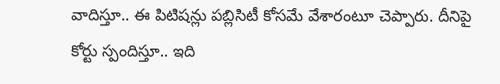వాదిస్తూ.. ఈ పిటిషన్లు పబ్లిసిటీ కోసమే వేశారంటూ చెప్పారు. దీనిపై కోర్టు స్పందిస్తూ.. ఇది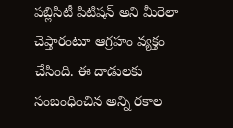పబ్లిసిటీ పిటిషన్ అని మీరెలా చెప్తారంటూ ఆగ్రహం వ్యక్తం చేసింది. ఈ దాడులకు సంబంధించిన అన్ని రకాల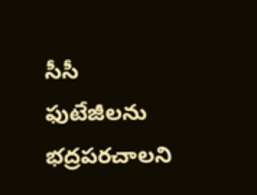సీసీ ఫుటేజీలను భద్రపరచాలని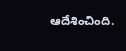ఆదేశించింది.